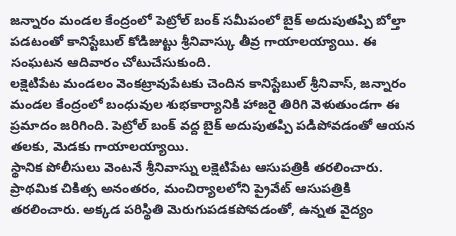జన్నారం మండల కేంద్రంలో పెట్రోల్ బంక్ సమీపంలో బైక్ అదుపుతప్పి బోల్తా పడటంతో కానిస్టేబుల్ కోడిజుట్టు శ్రీనివాస్కు తీవ్ర గాయాలయ్యాయి. ఈ సంఘటన ఆదివారం చోటుచేసుకుంది.
లక్షెటిపేట మండలం వెంకట్రావుపేటకు చెందిన కానిస్టేబుల్ శ్రీనివాస్, జన్నారం మండల కేంద్రంలో బంధువుల శుభకార్యానికి హాజరై తిరిగి వెళుతుండగా ఈ ప్రమాదం జరిగింది. పెట్రోల్ బంక్ వద్ద బైక్ అదుపుతప్పి పడిపోవడంతో ఆయన తలకు, మెడకు గాయాలయ్యాయి.
స్థానిక పోలీసులు వెంటనే శ్రీనివాస్ను లక్షెటిపేట ఆసుపత్రికి తరలించారు. ప్రాథమిక చికిత్స అనంతరం, మంచిర్యాలలోని ప్రైవేట్ ఆసుపత్రికి తరలించారు. అక్కడ పరిస్థితి మెరుగుపడకపోవడంతో, ఉన్నత వైద్యం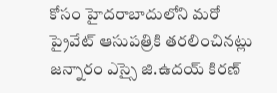కోసం హైదరాబాదులోని మరో ప్రైవేట్ ఆసుపత్రికి తరలించినట్లు జన్నారం ఎస్సై జి.ఉదయ్ కిరణ్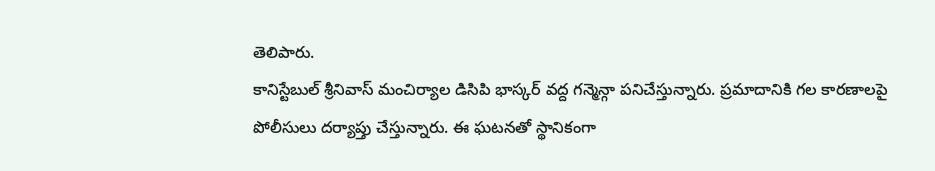తెలిపారు.
కానిస్టేబుల్ శ్రీనివాస్ మంచిర్యాల డిసిపి భాస్కర్ వద్ద గన్మెన్గా పనిచేస్తున్నారు. ప్రమాదానికి గల కారణాలపై పోలీసులు దర్యాప్తు చేస్తున్నారు. ఈ ఘటనతో స్థానికంగా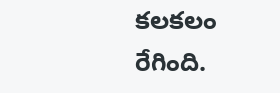కలకలం రేగింది.